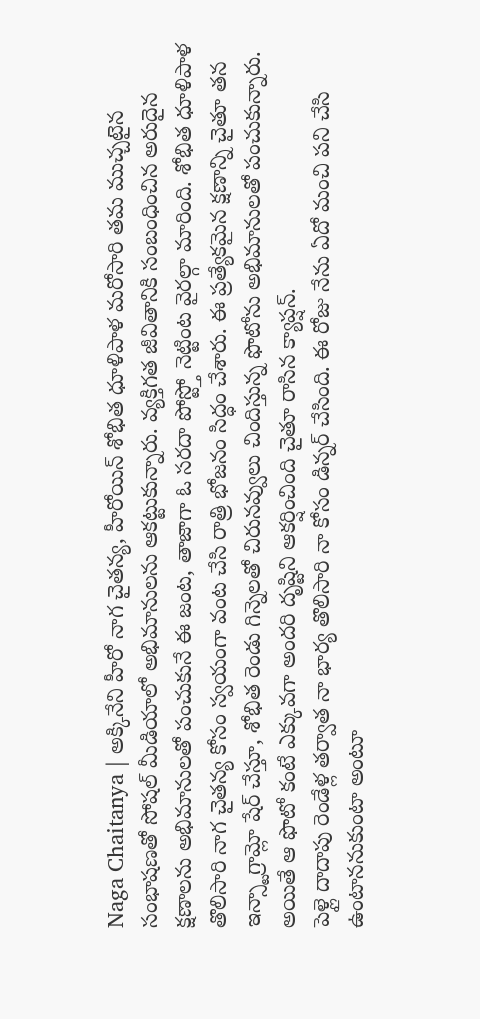Naga Chaitanya | అక్కినేని హీరో నాగ చైతన్య, హీరోయిన్ శోభిత ధూళిపాళ మరోసారి తమ ముచ్చటైన సంభాషణతో సోషల్ మీడియాలో అభిమానులను ఆకట్టుకున్నారు. వ్యక్తిగత జీవితానికి సంబంధించిన అరుదైన క్షణాలను అభిమానులతో పంచుకునే ఈ జంట, తాజాగా ఓ సరదా పోస్ట్తో నెట్టింట వైరల్గా మారింది. శోభిత ధూళిపాళ తొలిసారి నాగ చైతన్య కోసం స్వయంగా వంట చేసి రాత్రి భోజనం సిద్ధం చేశారు. ఈ ప్రత్యేకమైన క్షణాన్ని చైతూ తన ఇన్స్టాగ్రామ్లో షేర్ చేస్తూ, శోభిత రెండు గిన్నెలతో చిరునవ్వులు చిందిస్తున్న ఫొటోను అభిమానులతో పంచుకున్నారు. అయితే ఆ ఫొటో కంటే ఎక్కువగా అందరి దృష్టిని ఆకర్షించింది చైతూ రాసిన క్యాప్షన్.
పెళ్లై దాదాపు రెండేళ్ల తర్వాత నా భార్య తొలిసారి నా కోసం డిన్నర్ చేసింది. ఈ రోజు నేను ఏదో మంచి పని చేసి ఉంటాననుకుంటా అంటూ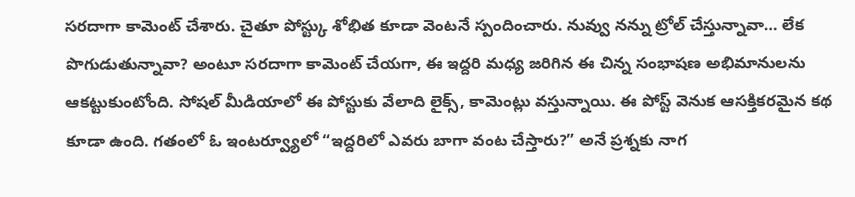సరదాగా కామెంట్ చేశారు. చైతూ పోస్ట్కు శోభిత కూడా వెంటనే స్పందించారు. నువ్వు నన్ను ట్రోల్ చేస్తున్నావా… లేక పొగుడుతున్నావా? అంటూ సరదాగా కామెంట్ చేయగా, ఈ ఇద్దరి మధ్య జరిగిన ఈ చిన్న సంభాషణ అభిమానులను ఆకట్టుకుంటోంది. సోషల్ మీడియాలో ఈ పోస్టుకు వేలాది లైక్స్, కామెంట్లు వస్తున్నాయి. ఈ పోస్ట్ వెనుక ఆసక్తికరమైన కథ కూడా ఉంది. గతంలో ఓ ఇంటర్వ్యూలో “ఇద్దరిలో ఎవరు బాగా వంట చేస్తారు?” అనే ప్రశ్నకు నాగ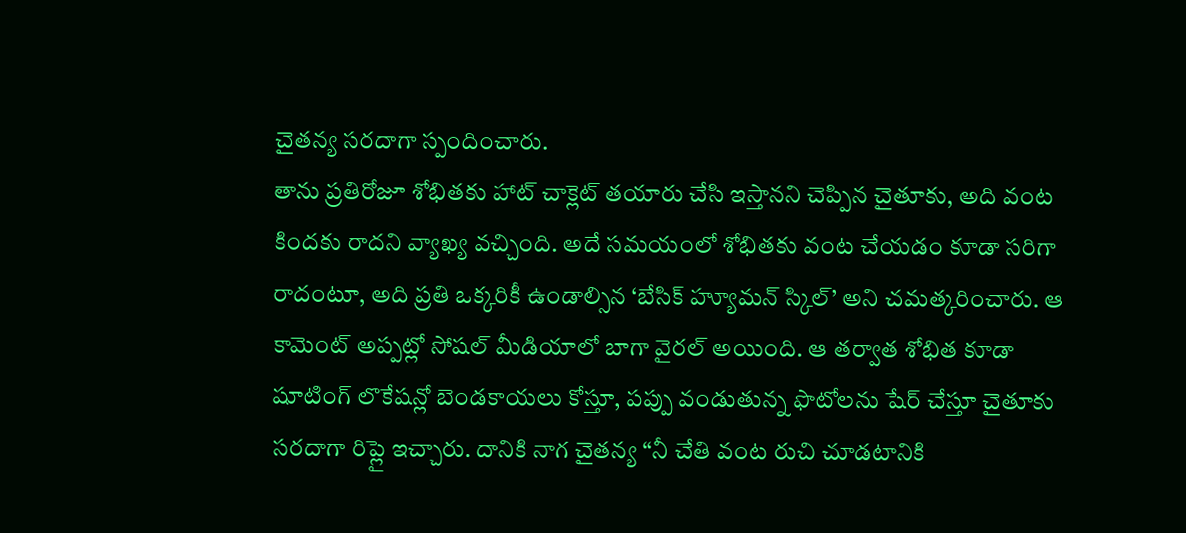చైతన్య సరదాగా స్పందించారు.
తాను ప్రతిరోజూ శోభితకు హాట్ చాక్లెట్ తయారు చేసి ఇస్తానని చెప్పిన చైతూకు, అది వంట కిందకు రాదని వ్యాఖ్య వచ్చింది. అదే సమయంలో శోభితకు వంట చేయడం కూడా సరిగా రాదంటూ, అది ప్రతి ఒక్కరికీ ఉండాల్సిన ‘బేసిక్ హ్యూమన్ స్కిల్’ అని చమత్కరించారు. ఆ కామెంట్ అప్పట్లో సోషల్ మీడియాలో బాగా వైరల్ అయింది. ఆ తర్వాత శోభిత కూడా షూటింగ్ లొకేషన్లో బెండకాయలు కోస్తూ, పప్పు వండుతున్న ఫొటోలను షేర్ చేస్తూ చైతూకు సరదాగా రిప్లై ఇచ్చారు. దానికి నాగ చైతన్య “నీ చేతి వంట రుచి చూడటానికి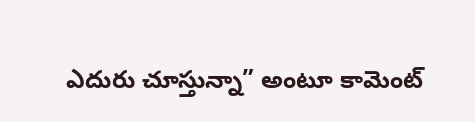ఎదురు చూస్తున్నా” అంటూ కామెంట్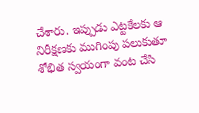చేశారు. ఇప్పుడు ఎట్టకేలకు ఆ నిరీక్షణకు ముగింపు పలుకుతూ శోభిత స్వయంగా వంట చేసి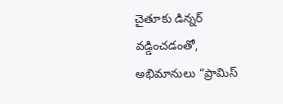చైతూకు డిన్నర్ వడ్డించడంతో, అభిమానులు “ప్రామిస్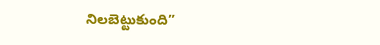నిలబెట్టుకుంది”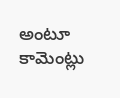అంటూ కామెంట్లు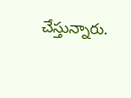చేస్తున్నారు.